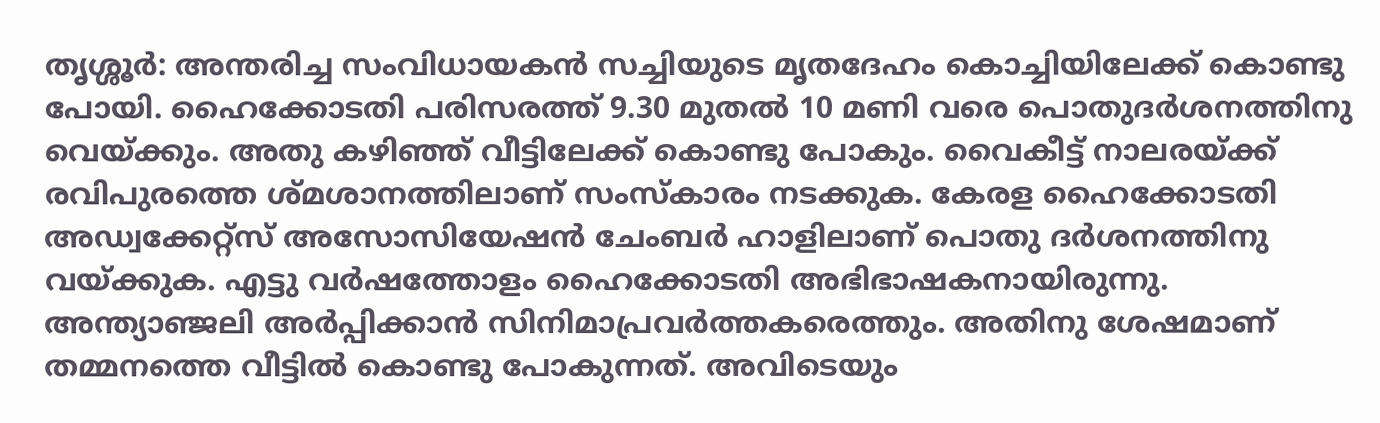തൃശ്ശൂർ: അന്തരിച്ച സംവിധായകൻ സച്ചിയുടെ മൃതദേഹം കൊച്ചിയിലേക്ക് കൊണ്ടു പോയി. ഹൈക്കോടതി പരിസരത്ത് 9.30 മുതൽ 10 മണി വരെ പൊതുദർശനത്തിനു വെയ്ക്കും. അതു കഴിഞ്ഞ് വീട്ടിലേക്ക് കൊണ്ടു പോകും. വൈകീട്ട് നാലരയ്ക്ക് രവിപുരത്തെ ശ്മശാനത്തിലാണ് സംസ്കാരം നടക്കുക. കേരള ഹൈക്കോടതി അഡ്വക്കേറ്റ്സ് അസോസിയേഷൻ ചേംബർ ഹാളിലാണ് പൊതു ദർശനത്തിനു വയ്ക്കുക. എട്ടു വർഷത്തോളം ഹൈക്കോടതി അഭിഭാഷകനായിരുന്നു. അന്ത്യാഞ്ജലി അർപ്പിക്കാൻ സിനിമാപ്രവർത്തകരെത്തും. അതിനു ശേഷമാണ് തമ്മനത്തെ വീട്ടിൽ കൊണ്ടു പോകുന്നത്. അവിടെയും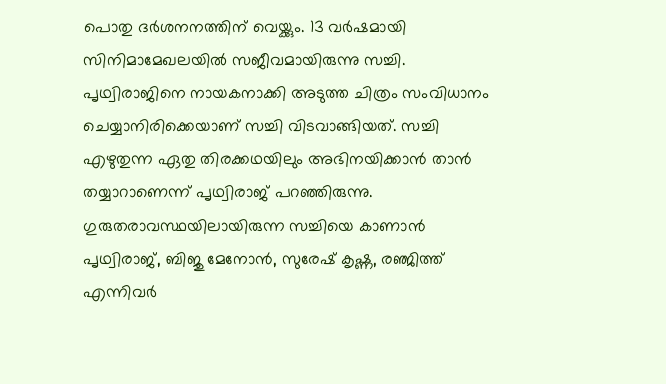പൊതു ദർശനനത്തിന് വെയ്ക്കും. 13 വർഷമായി സിനിമാമേഖലയിൽ സജീവമായിരുന്നു സച്ചി. പൃഥ്വിരാജിനെ നായകനാക്കി അടുത്ത ചിത്രം സംവിധാനം ചെയ്യാനിരിക്കെയാണ് സച്ചി വിടവാങ്ങിയത്. സച്ചി എഴുതുന്ന ഏതു തിരക്കഥയിലും അഭിനയിക്കാൻ താൻ തയ്യാറാണെന്ന് പൃഥ്വിരാജ് പറഞ്ഞിരുന്നു. ഗുരുതരാവസ്ഥയിലായിരുന്ന സച്ചിയെ കാണാൻ പൃഥ്വിരാജ്, ബിജു മേനോൻ, സുരേഷ് കൃഷ്ണ, രഞ്ജിത്ത് എന്നിവർ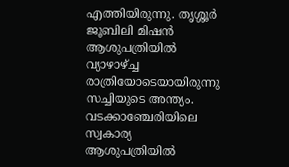എത്തിയിരുന്നു. തൃശ്ശൂർ ജൂബിലി മിഷൻ ആശുപത്രിയിൽ വ്യാഴാഴ്ച്ച രാത്രിയോടെയായിരുന്നു സച്ചിയുടെ അന്ത്യം. വടക്കാഞ്ചേരിയിലെ സ്വകാര്യ ആശുപത്രിയിൽ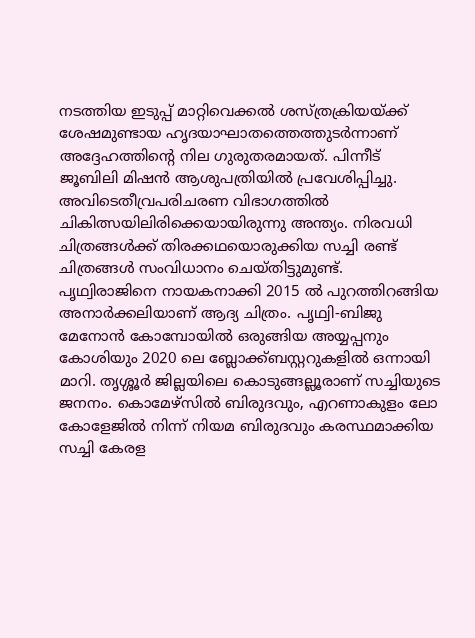നടത്തിയ ഇടുപ്പ് മാറ്റിവെക്കൽ ശസ്ത്രക്രിയയ്ക്ക് ശേഷമുണ്ടായ ഹൃദയാഘാതത്തെത്തുടർന്നാണ് അദ്ദേഹത്തിന്റെ നില ഗുരുതരമായത്. പിന്നീട് ജൂബിലി മിഷൻ ആശുപത്രിയിൽ പ്രവേശിപ്പിച്ചു. അവിടെതീവ്രപരിചരണ വിഭാഗത്തിൽ ചികിത്സയിലിരിക്കെയായിരുന്നു അന്ത്യം. നിരവധി ചിത്രങ്ങൾക്ക് തിരക്കഥയൊരുക്കിയ സച്ചി രണ്ട് ചിത്രങ്ങൾ സംവിധാനം ചെയ്തിട്ടുമുണ്ട്. പൃഥ്വിരാജിനെ നായകനാക്കി 2015 ൽ പുറത്തിറങ്ങിയ അനാർക്കലിയാണ് ആദ്യ ചിത്രം. പൃഥ്വി-ബിജു മേനോൻ കോമ്പോയിൽ ഒരുങ്ങിയ അയ്യപ്പനും കോശിയും 2020 ലെ ബ്ലോക്ക്ബസ്റ്ററുകളിൽ ഒന്നായി മാറി. തൃശ്ശൂർ ജില്ലയിലെ കൊടുങ്ങല്ലൂരാണ് സച്ചിയുടെ ജനനം. കൊമേഴ്സിൽ ബിരുദവും, എറണാകുളം ലോ കോളേജിൽ നിന്ന് നിയമ ബിരുദവും കരസ്ഥമാക്കിയ സച്ചി കേരള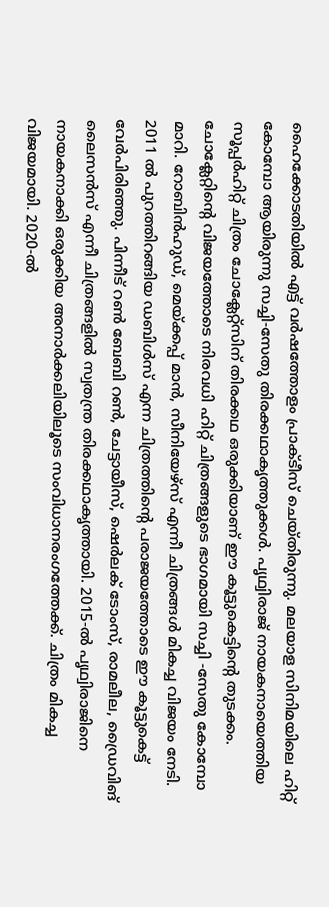ഹൈക്കോടതിയിൽ എട്ട് വർഷത്തോളം പ്രാക്ടീസ് ചെയ്തിരുന്നു. മലയാള സിനിമയിലെ ഹിറ്റ് കോമ്പോ ആയിരുന്നു സച്ചി-സേതു തിരക്കഥാകൃത്തുക്കൾ. പൃഥ്വിരാജ് നായകനായെത്തിയ സൂപ്പർഹിറ്റ് ചിത്രം ചോക്ലേറ്റ്സിന് തിരക്കഥ ഒരുക്കിയാണ് ഈ കൂട്ടുകെട്ടിന്റെ തുടക്കം. ചോക്ലേറ്റിന്റെ വിജയത്തോടെ നിരവധി ഹിറ്റ് ചിത്രങ്ങളുടെ ഭാഗമായി സച്ചി -സേതു കോമ്പോ മാറി. റോബിൻഹുഡ്, മെയ്ക്കപ്പ് മാൻ, സീനിയേഴ്സ് എന്നീ ചിത്രങ്ങൾ മികച്ച വിജയം നേടി. 2011 ൽ പുറത്തിറങ്ങിയ ഡബിൾസ് എന്ന ചിത്രത്തിന്റെ പരാജയത്തോടെ ഈ കൂട്ടുകെട്ട് വേർപിരിഞ്ഞു. പിന്നീട് റൺ ബേബി റൺ, ചേട്ടായീസ്, ഷെർലക് ടോംസ്, രാമലീല, ഡ്രൈവിങ് ലൈസൻസ് എന്നീ ചിത്രങ്ങളിൽ സ്വതന്ത്ര തിരക്കഥാകൃത്തായി. 2015-ൽ പൃഥ്വിരാജിനെ നായകനാക്കി ഒരുക്കിയ അനാർക്കലിയിലൂടെ സംവിധാനരംഗത്തേക്ക്. ചിത്രം മികച്ച വിജയമായി. 2020-ൽ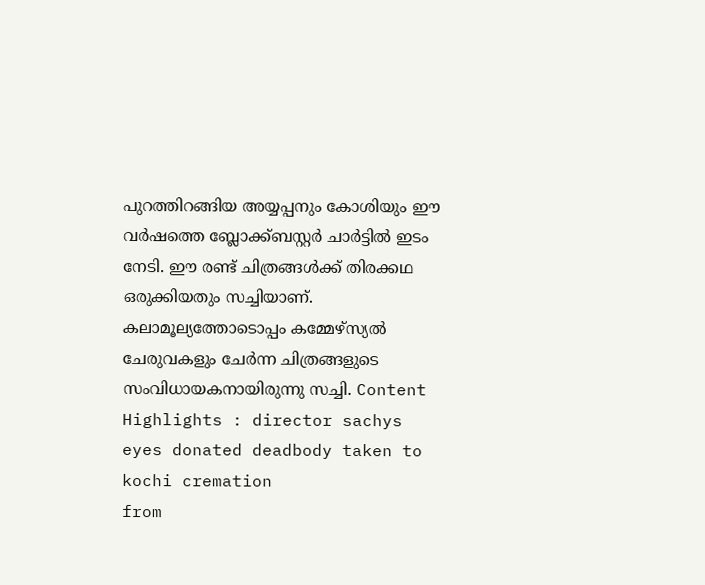പുറത്തിറങ്ങിയ അയ്യപ്പനും കോശിയും ഈ വർഷത്തെ ബ്ലോക്ക്ബസ്റ്റർ ചാർട്ടിൽ ഇടം നേടി. ഈ രണ്ട് ചിത്രങ്ങൾക്ക് തിരക്കഥ ഒരുക്കിയതും സച്ചിയാണ്. കലാമൂല്യത്തോടൊപ്പം കമ്മേഴ്സ്യൽ ചേരുവകളും ചേർന്ന ചിത്രങ്ങളുടെ സംവിധായകനായിരുന്നു സച്ചി. Content Highlights : director sachys eyes donated deadbody taken to kochi cremation
from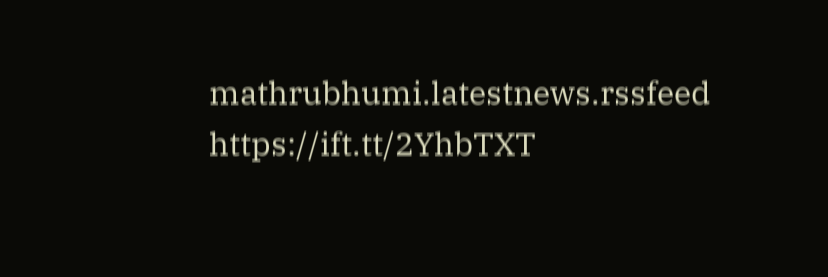mathrubhumi.latestnews.rssfeed https://ift.tt/2YhbTXT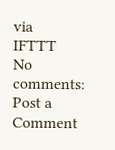via
IFTTT
No comments:
Post a Comment